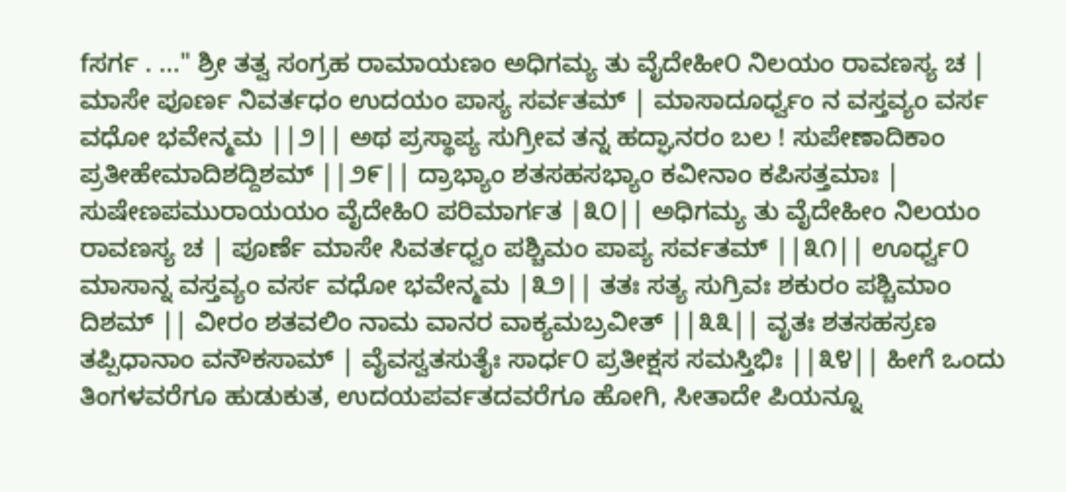fಸರ್ಗ . ..." ಶ್ರೀ ತತ್ವ ಸಂಗ್ರಹ ರಾಮಾಯಣಂ ಅಧಿಗಮ್ಯ ತು ವೈದೇಹೀ೦ ನಿಲಯಂ ರಾವಣಸ್ಯ ಚ | ಮಾಸೇ ಪೂರ್ಣ ನಿವರ್ತಧಂ ಉದಯಂ ಪಾಸ್ಯ ಸರ್ವತಮ್ | ಮಾಸಾದೂರ್ಧ್ವಂ ನ ವಸ್ತವ್ಯಂ ವರ್ಸ ವಧೋ ಭವೇನ್ಮಮ ||೨|| ಅಥ ಪ್ರಸ್ಥಾಪ್ಯ ಸುಗ್ರೀವ ತನ್ನ ಹದ್ಘಾನರಂ ಬಲ ! ಸುಪೇಣಾದಿಕಾಂ ಪ್ರತೀಹೇಮಾದಿಶದ್ದಿಶಮ್ ||೨೯|| ದ್ರಾಭ್ಯಾಂ ಶತಸಹಸಭ್ಯಾಂ ಕವೀನಾಂ ಕಪಿಸತ್ತಮಾಃ | ಸುಷೇಣಪಮುರಾಯಯಂ ವೈದೇಹಿ೦ ಪರಿಮಾರ್ಗತ |೩೦|| ಅಧಿಗಮ್ಯ ತು ವೈದೇಹೀಂ ನಿಲಯಂ ರಾವಣಸ್ಯ ಚ | ಪೂರ್ಣೆ ಮಾಸೇ ಸಿವರ್ತಧ್ವಂ ಪಶ್ಚಿಮಂ ಪಾಪ್ಯ ಸರ್ವತಮ್ ||೩೧|| ಊರ್ಧ್ವ೦ ಮಾಸಾನ್ನ ವಸ್ತವ್ಯಂ ವರ್ಸ ವಧೋ ಭವೇನ್ಮಮ |೩೨|| ತತಃ ಸತ್ಯ ಸುಗ್ರಿವಃ ಶಕುರಂ ಪಶ್ಚಿಮಾಂ ದಿಶಮ್ || ವೀರಂ ಶತವಲಿಂ ನಾಮ ವಾನರ ವಾಕ್ಯಮಬ್ರವೀತ್ ||೩೩|| ವೃತಃ ಶತಸಹಸ್ರಣ ತಪ್ಪಿಧಾನಾಂ ವನೌಕಸಾಮ್ | ವೈವಸ್ವತಸುತೈಃ ಸಾರ್ಧ೦ ಪ್ರತೀಕ್ಷಸ ಸಮಸ್ತಿಭಿಃ ||೩೪|| ಹೀಗೆ ಒಂದು ತಿಂಗಳವರೆಗೂ ಹುಡುಕುತ, ಉದಯಪರ್ವತದವರೆಗೂ ಹೋಗಿ, ಸೀತಾದೇ ಪಿಯನ್ನೂ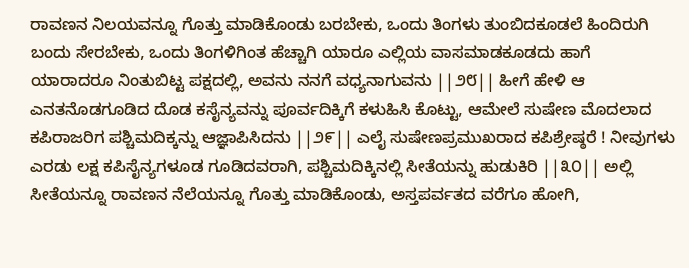ರಾವಣನ ನಿಲಯವನ್ನೂ ಗೊತ್ತು ಮಾಡಿಕೊಂಡು ಬರಬೇಕು, ಒಂದು ತಿಂಗಳು ತುಂಬಿದಕೂಡಲೆ ಹಿಂದಿರುಗಿ ಬಂದು ಸೇರಬೇಕು, ಒಂದು ತಿಂಗಳಿಗಿಂತ ಹೆಚ್ಚಾಗಿ ಯಾರೂ ಎಲ್ಲಿಯ ವಾಸಮಾಡಕೂಡದು ಹಾಗೆ ಯಾರಾದರೂ ನಿಂತುಬಿಟ್ಟ ಪಕ್ಷದಲ್ಲಿ, ಅವನು ನನಗೆ ವಧ್ಯನಾಗುವನು ||೨೮|| ಹೀಗೆ ಹೇಳಿ ಆ ಎನತನೊಡಗೂಡಿದ ದೊಡ ಕಸೈನ್ಯವನ್ನು ಪೂರ್ವದಿಕ್ಕಿಗೆ ಕಳುಹಿಸಿ ಕೊಟ್ಟು, ಆಮೇಲೆ ಸುಷೇಣ ಮೊದಲಾದ ಕಪಿರಾಜರಿಗ ಪಶ್ಚಿಮದಿಕ್ಕನ್ನು ಆಜ್ಞಾಪಿಸಿದನು ||೨೯|| ಎಲೈ ಸುಷೇಣಪ್ರಮುಖರಾದ ಕಪಿಶ್ರೇಷ್ಠರೆ ! ನೀವುಗಳು ಎರಡು ಲಕ್ಷ ಕಪಿಸೈನ್ಯಗಳೂಡ ಗೂಡಿದವರಾಗಿ, ಪಶ್ಚಿಮದಿಕ್ಕಿನಲ್ಲಿ ಸೀತೆಯನ್ನು ಹುಡುಕಿರಿ ||೩೦|| ಅಲ್ಲಿ ಸೀತೆಯನ್ನೂ ರಾವಣನ ನೆಲೆಯನ್ನೂ ಗೊತ್ತು ಮಾಡಿಕೊಂಡು, ಅಸ್ತಪರ್ವತದ ವರೆಗೂ ಹೋಗಿ,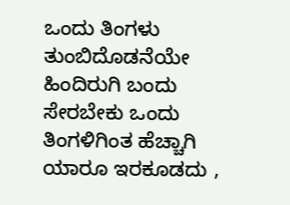ಒಂದು ತಿಂಗಳು ತುಂಬಿದೊಡನೆಯೇ ಹಿಂದಿರುಗಿ ಬಂದು ಸೇರಬೇಕು ಒಂದು ತಿಂಗಳಿಗಿಂತ ಹೆಚ್ಚಾಗಿ ಯಾರೂ ಇರಕೂಡದು ,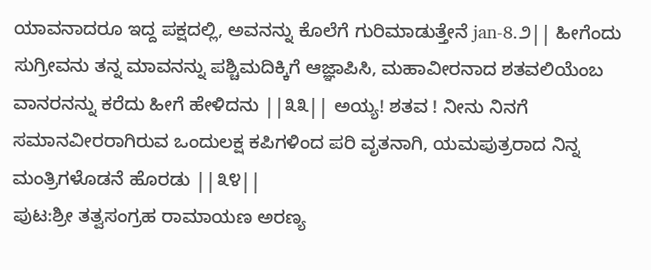ಯಾವನಾದರೂ ಇದ್ದ ಪಕ್ಷದಲ್ಲಿ, ಅವನನ್ನು ಕೊಲೆಗೆ ಗುರಿಮಾಡುತ್ತೇನೆ jan-8.೨|| ಹೀಗೆಂದು ಸುಗ್ರೀವನು ತನ್ನ ಮಾವನನ್ನು ಪಶ್ಚಿಮದಿಕ್ಕಿಗೆ ಆಜ್ಞಾಪಿಸಿ, ಮಹಾವೀರನಾದ ಶತವಲಿಯೆಂಬ ವಾನರನನ್ನು ಕರೆದು ಹೀಗೆ ಹೇಳಿದನು ||೩೩|| ಅಯ್ಯ! ಶತವ ! ನೀನು ನಿನಗೆ ಸಮಾನವೀರರಾಗಿರುವ ಒಂದುಲಕ್ಷ ಕಪಿಗಳಿಂದ ಪರಿ ವೃತನಾಗಿ, ಯಮಪುತ್ರರಾದ ನಿನ್ನ ಮಂತ್ರಿಗಳೊಡನೆ ಹೊರಡು ||೩೪||
ಪುಟ:ಶ್ರೀ ತತ್ವಸಂಗ್ರಹ ರಾಮಾಯಣ ಅರಣ್ಯ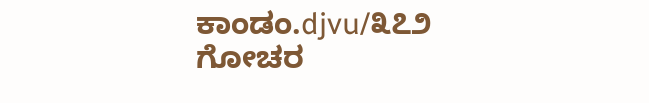ಕಾಂಡಂ.djvu/೩೭೨
ಗೋಚರ